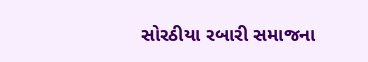સોરઠીયા રબારી સમાજના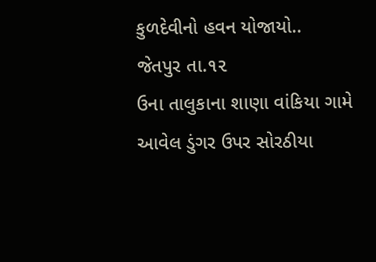કુળદેવીનો હવન યોજાયો..
જેતપુર તા.૧૨
ઉના તાલુકાના શાણા વાંકિયા ગામે આવેલ ડુંગર ઉપર સોરઠીયા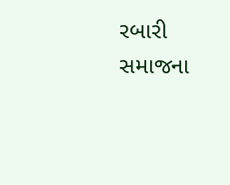રબારી સમાજના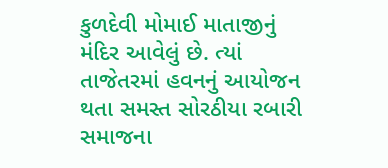કુળદેવી મોમાઈ માતાજીનું મંદિર આવેલું છે. ત્યાં તાજેતરમાં હવનનું આયોજન
થતા સમસ્ત સોરઠીયા રબારી સમાજના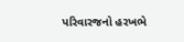પરિવારજનો હરખભે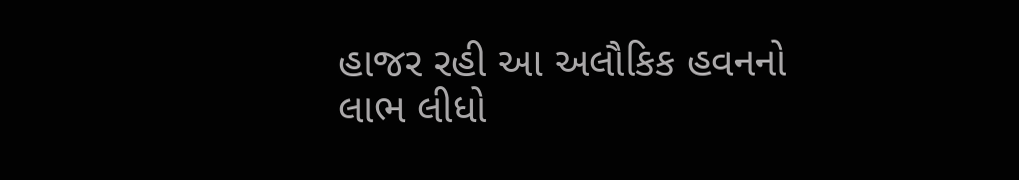હાજર રહી આ અલૌકિક હવનનો
લાભ લીધો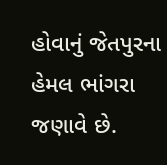હોવાનું જેતપુરના હેમલ ભાંગરા જણાવે છે.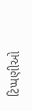ટિપ્પણીઓ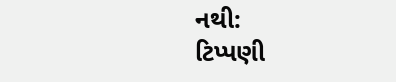નથી:
ટિપ્પણી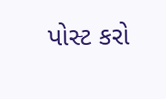પોસ્ટ કરો